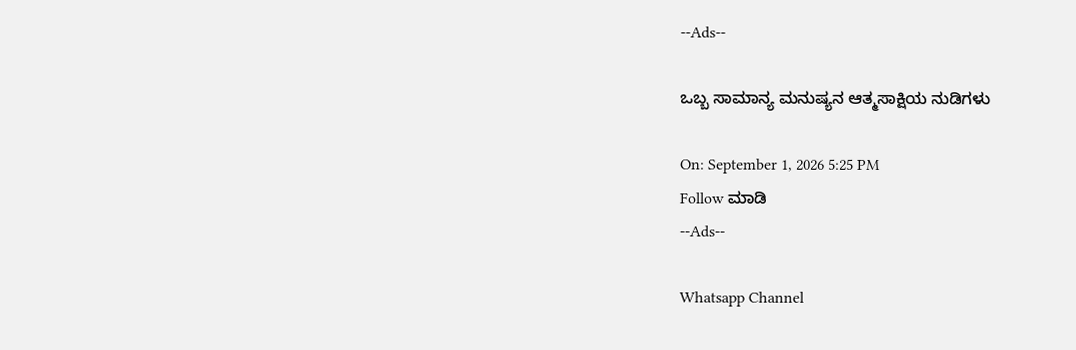--Ads--

ಒಬ್ಬ ಸಾಮಾನ್ಯ ಮನುಷ್ಯನ ಆತ್ಮಸಾಕ್ಷಿಯ ನುಡಿಗಳು

On: September 1, 2026 5:25 PM
Follow ಮಾಡಿ
--Ads--

Whatsapp Channel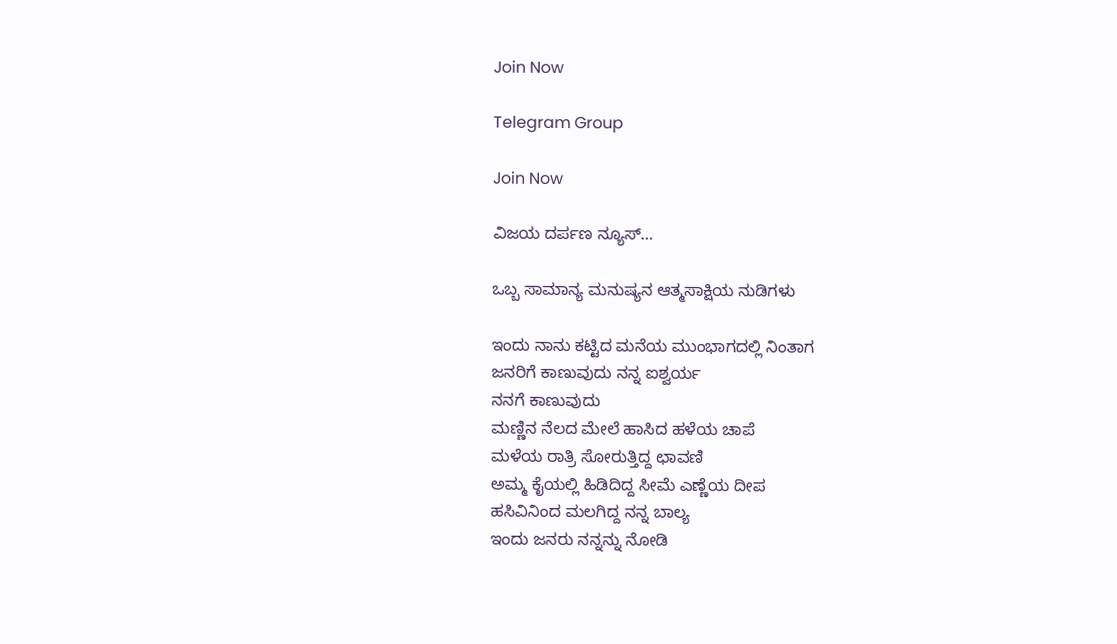Join Now

Telegram Group

Join Now

ವಿಜಯ ದರ್ಪಣ ನ್ಯೂಸ್…

ಒಬ್ಬ ಸಾಮಾನ್ಯ ಮನುಷ್ಯನ ಆತ್ಮಸಾಕ್ಷಿಯ ನುಡಿಗಳು

ಇಂದು ನಾನು ಕಟ್ಟಿದ ಮನೆಯ ಮುಂಭಾಗದಲ್ಲಿ ನಿಂತಾಗ
ಜನರಿಗೆ ಕಾಣುವುದು ನನ್ನ ಐಶ್ವರ್ಯ
ನನಗೆ ಕಾಣುವುದು
ಮಣ್ಣಿನ ನೆಲದ ಮೇಲೆ ಹಾಸಿದ ಹಳೆಯ ಚಾಪೆ
ಮಳೆಯ ರಾತ್ರಿ ಸೋರುತ್ತಿದ್ದ ಛಾವಣಿ
ಅಮ್ಮ ಕೈಯಲ್ಲಿ ಹಿಡಿದಿದ್ದ ಸೀಮೆ ಎಣ್ಣೆಯ ದೀಪ
ಹಸಿವಿನಿಂದ ಮಲಗಿದ್ದ ನನ್ನ ಬಾಲ್ಯ
ಇಂದು ಜನರು ನನ್ನನ್ನು ನೋಡಿ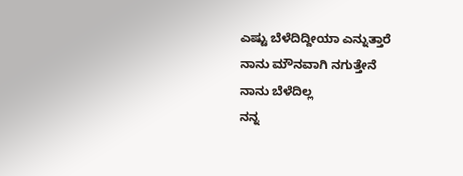ಎಷ್ಟು ಬೆಳೆದಿದ್ದೀಯಾ ಎನ್ನುತ್ತಾರೆ
ನಾನು ಮೌನವಾಗಿ ನಗುತ್ತೇನೆ
ನಾನು ಬೆಳೆದಿಲ್ಲ
ನನ್ನ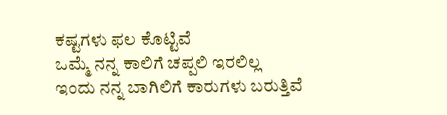ಕಷ್ಟಗಳು ಫಲ ಕೊಟ್ಟಿವೆ
ಒಮ್ಮೆ ನನ್ನ ಕಾಲಿಗೆ ಚಪ್ಪಲಿ ಇರಲಿಲ್ಲ
ಇಂದು ನನ್ನ ಬಾಗಿಲಿಗೆ ಕಾರುಗಳು ಬರುತ್ತಿವೆ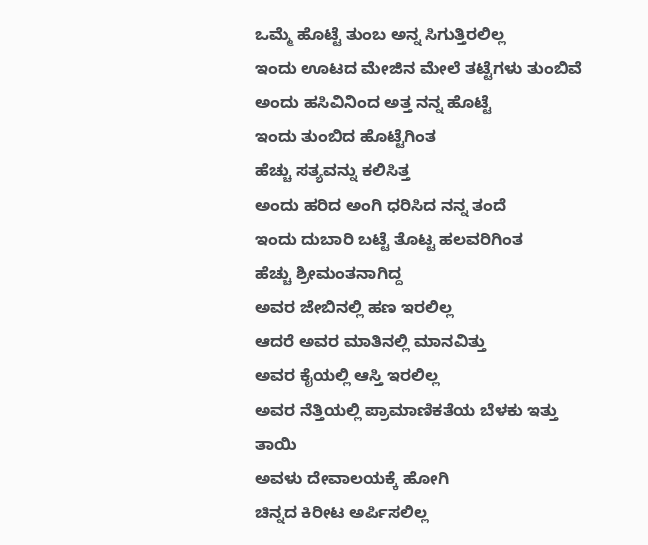ಒಮ್ಮೆ ಹೊಟ್ಟೆ ತುಂಬ ಅನ್ನ ಸಿಗುತ್ತಿರಲಿಲ್ಲ
ಇಂದು ಊಟದ ಮೇಜಿನ ಮೇಲೆ ತಟ್ಟೆಗಳು ತುಂಬಿವೆ
ಅಂದು ಹಸಿವಿನಿಂದ ಅತ್ತ ನನ್ನ ಹೊಟ್ಟೆ
ಇಂದು ತುಂಬಿದ ಹೊಟ್ಟೆಗಿಂತ
ಹೆಚ್ಚು ಸತ್ಯವನ್ನು ಕಲಿಸಿತ್ತ
ಅಂದು ಹರಿದ ಅಂಗಿ ಧರಿಸಿದ ನನ್ನ ತಂದೆ
ಇಂದು ದುಬಾರಿ ಬಟ್ಟೆ ತೊಟ್ಟ ಹಲವರಿಗಿಂತ
ಹೆಚ್ಚು ಶ್ರೀಮಂತನಾಗಿದ್ದ
ಅವರ ಜೇಬಿನಲ್ಲಿ ಹಣ ಇರಲಿಲ್ಲ
ಆದರೆ ಅವರ ಮಾತಿನಲ್ಲಿ ಮಾನವಿತ್ತು
ಅವರ ಕೈಯಲ್ಲಿ ಆಸ್ತಿ ಇರಲಿಲ್ಲ
ಅವರ ನೆತ್ತಿಯಲ್ಲಿ ಪ್ರಾಮಾಣಿಕತೆಯ ಬೆಳಕು ಇತ್ತು
ತಾಯಿ
ಅವಳು ದೇವಾಲಯಕ್ಕೆ ಹೋಗಿ
ಚಿನ್ನದ ಕಿರೀಟ ಅರ್ಪಿಸಲಿಲ್ಲ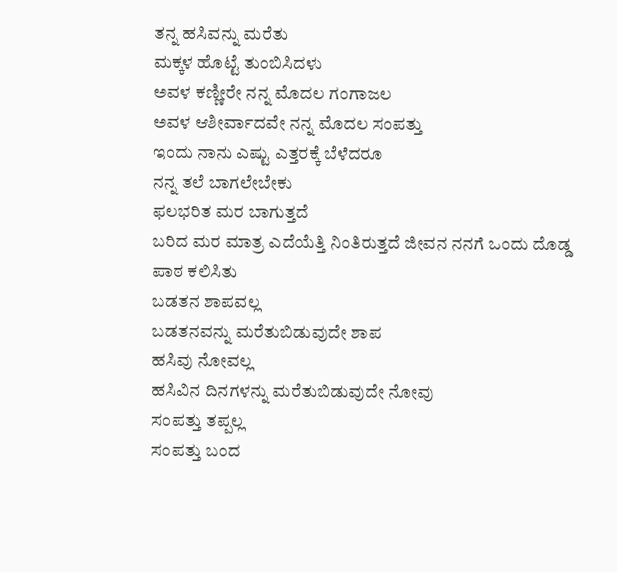ತನ್ನ ಹಸಿವನ್ನು ಮರೆತು
ಮಕ್ಕಳ ಹೊಟ್ಟೆ ತುಂಬಿಸಿದಳು
ಅವಳ ಕಣ್ಣೀರೇ ನನ್ನ ಮೊದಲ ಗಂಗಾಜಲ
ಅವಳ ಆಶೀರ್ವಾದವೇ ನನ್ನ ಮೊದಲ ಸಂಪತ್ತು
ಇಂದು ನಾನು ಎಷ್ಟು ಎತ್ತರಕ್ಕೆ ಬೆಳೆದರೂ
ನನ್ನ ತಲೆ ಬಾಗಲೇಬೇಕು
ಫಲಭರಿತ ಮರ ಬಾಗುತ್ತದೆ
ಬರಿದ ಮರ ಮಾತ್ರ ಎದೆಯೆತ್ತಿ ನಿಂತಿರುತ್ತದೆ ಜೀವನ ನನಗೆ ಒಂದು ದೊಡ್ಡ ಪಾಠ ಕಲಿಸಿತು
ಬಡತನ ಶಾಪವಲ್ಲ
ಬಡತನವನ್ನು ಮರೆತುಬಿಡುವುದೇ ಶಾಪ
ಹಸಿವು ನೋವಲ್ಲ
ಹಸಿವಿನ ದಿನಗಳನ್ನು ಮರೆತುಬಿಡುವುದೇ ನೋವು
ಸಂಪತ್ತು ತಪ್ಪಲ್ಲ
ಸಂಪತ್ತು ಬಂದ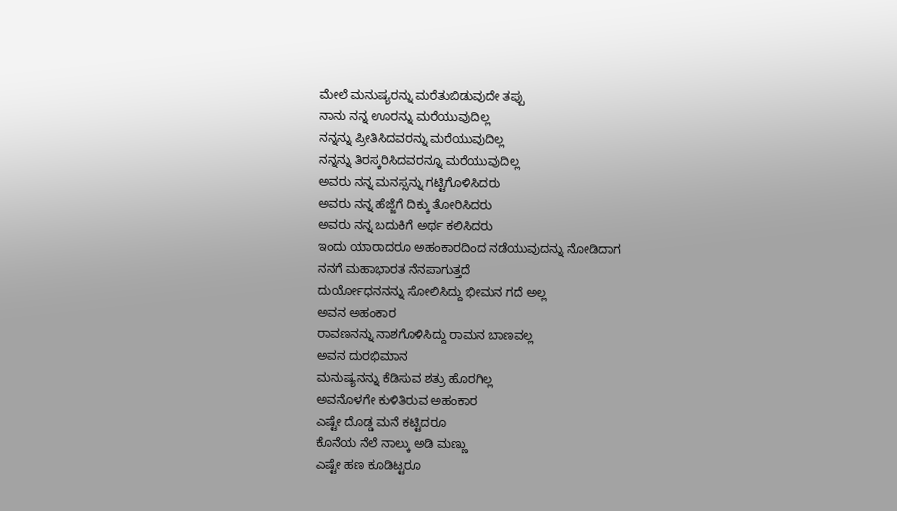ಮೇಲೆ ಮನುಷ್ಯರನ್ನು ಮರೆತುಬಿಡುವುದೇ ತಪ್ಪು
ನಾನು ನನ್ನ ಊರನ್ನು ಮರೆಯುವುದಿಲ್ಲ
ನನ್ನನ್ನು ಪ್ರೀತಿಸಿದವರನ್ನು ಮರೆಯುವುದಿಲ್ಲ
ನನ್ನನ್ನು ತಿರಸ್ಕರಿಸಿದವರನ್ನೂ ಮರೆಯುವುದಿಲ್ಲ
ಅವರು ನನ್ನ ಮನಸ್ಸನ್ನು ಗಟ್ಟಿಗೊಳಿಸಿದರು
ಅವರು ನನ್ನ ಹೆಜ್ಜೆಗೆ ದಿಕ್ಕು ತೋರಿಸಿದರು
ಅವರು ನನ್ನ ಬದುಕಿಗೆ ಅರ್ಥ ಕಲಿಸಿದರು
ಇಂದು ಯಾರಾದರೂ ಅಹಂಕಾರದಿಂದ ನಡೆಯುವುದನ್ನು ನೋಡಿದಾಗ
ನನಗೆ ಮಹಾಭಾರತ ನೆನಪಾಗುತ್ತದೆ
ದುರ್ಯೋಧನನನ್ನು ಸೋಲಿಸಿದ್ದು ಭೀಮನ ಗದೆ ಅಲ್ಲ
ಅವನ ಅಹಂಕಾರ
ರಾವಣನನ್ನು ನಾಶಗೊಳಿಸಿದ್ದು ರಾಮನ ಬಾಣವಲ್ಲ
ಅವನ ದುರಭಿಮಾನ
ಮನುಷ್ಯನನ್ನು ಕೆಡಿಸುವ ಶತ್ರು ಹೊರಗಿಲ್ಲ
ಅವನೊಳಗೇ ಕುಳಿತಿರುವ ಅಹಂಕಾರ
ಎಷ್ಟೇ ದೊಡ್ಡ ಮನೆ ಕಟ್ಟಿದರೂ
ಕೊನೆಯ ನೆಲೆ ನಾಲ್ಕು ಅಡಿ ಮಣ್ಣು
ಎಷ್ಟೇ ಹಣ ಕೂಡಿಟ್ಟರೂ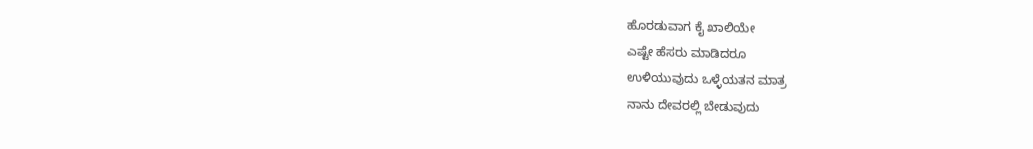ಹೊರಡುವಾಗ ಕೈ ಖಾಲಿಯೇ
ಎಷ್ಟೇ ಹೆಸರು ಮಾಡಿದರೂ
ಉಳಿಯುವುದು ಒಳ್ಳೆಯತನ ಮಾತ್ರ
ನಾನು ದೇವರಲ್ಲಿ ಬೇಡುವುದು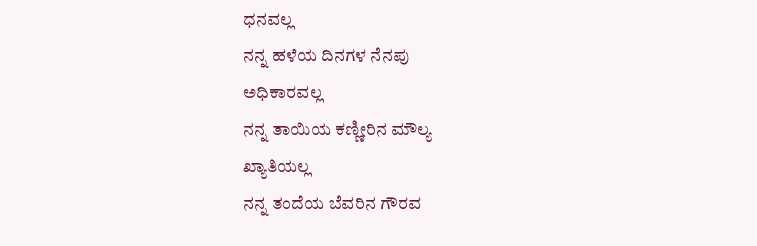ಧನವಲ್ಲ
ನನ್ನ ಹಳೆಯ ದಿನಗಳ ನೆನಪು
ಅಧಿಕಾರವಲ್ಲ
ನನ್ನ ತಾಯಿಯ ಕಣ್ಣೀರಿನ ಮೌಲ್ಯ
ಖ್ಯಾತಿಯಲ್ಲ
ನನ್ನ ತಂದೆಯ ಬೆವರಿನ ಗೌರವ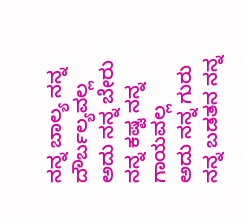ನನ್ನ ಬಾಲ್ಯ ನನ್ನ ದೌರ್ಬಲ್ಯವಲ್ಲ
ಅದು ನನ್ನ ಬೇರು
ನನ್ನ ಕಷ್ಟ ನನ್ನ ಗಾಯವಲ್ಲ
ಅದು ನನ್ನ ಗುರು
ನನ್ನ ಬಡತನ ನನ್ನ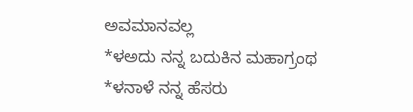ಅವಮಾನವಲ್ಲ
*ಳಅದು ನನ್ನ ಬದುಕಿನ ಮಹಾಗ್ರಂಥ
*ಳನಾಳೆ ನನ್ನ ಹೆಸರು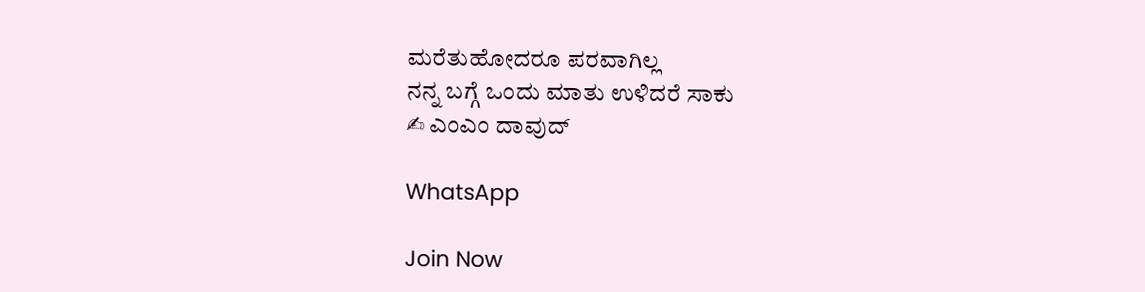ಮರೆತುಹೋದರೂ ಪರವಾಗಿಲ್ಲ
ನನ್ನ ಬಗ್ಗೆ ಒಂದು ಮಾತು ಉಳಿದರೆ ಸಾಕು
✍ ಎಂಎಂ ದಾವುದ್

WhatsApp

Join Now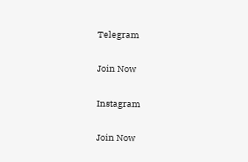Telegram

Join Now

Instagram

Join Now